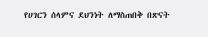የሀገርን ሰላምና ደህንነት ለማስጠበቅ በጽናት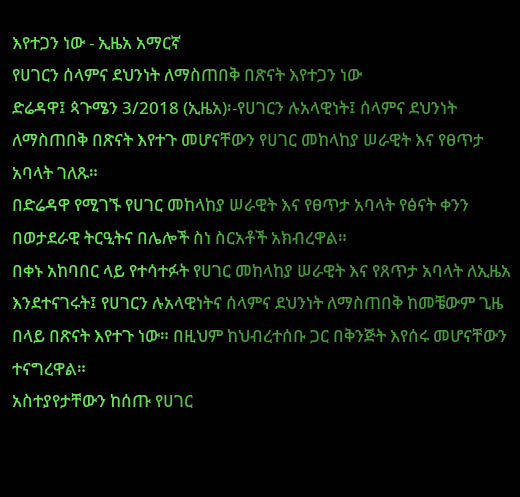እየተጋን ነው - ኢዜአ አማርኛ
የሀገርን ሰላምና ደህንነት ለማስጠበቅ በጽናት እየተጋን ነው
ድሬዳዋ፤ ጳጉሜን 3/2018 (ኢዜአ)፡-የሀገርን ሉአላዊነት፤ ሰላምና ደህንነት ለማስጠበቅ በጽናት እየተጉ መሆናቸውን የሀገር መከላከያ ሠራዊት እና የፀጥታ አባላት ገለጹ።
በድሬዳዋ የሚገኙ የሀገር መከላከያ ሠራዊት እና የፀጥታ አባላት የፅናት ቀንን በወታደራዊ ትርዒትና በሌሎች ስነ ስርአቶች አክብረዋል።
በቀኑ አከባበር ላይ የተሳተፉት የሀገር መከላከያ ሠራዊት እና የጸጥታ አባላት ለኢዜአ እንደተናገሩት፤ የሀገርን ሉአላዊነትና ሰላምና ደህንነት ለማስጠበቅ ከመቼውም ጊዜ በላይ በጽናት እየተጉ ነው። በዚህም ከህብረተሰቡ ጋር በቅንጅት እየሰሩ መሆናቸውን ተናግረዋል።
አስተያየታቸውን ከሰጡ የሀገር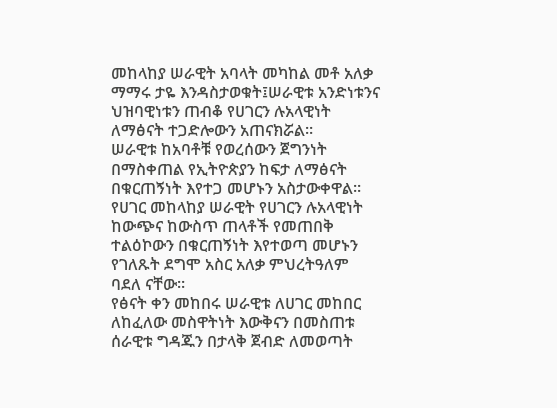መከላከያ ሠራዊት አባላት መካከል መቶ አለቃ ማማሩ ታዬ እንዳስታወቁት፤ሠራዊቱ አንድነቱንና ህዝባዊነቱን ጠብቆ የሀገርን ሉአላዊነት ለማፅናት ተጋድሎውን አጠናክሯል።
ሠራዊቱ ከአባቶቹ የወረሰውን ጀግንነት በማስቀጠል የኢትዮጵያን ከፍታ ለማፅናት በቁርጠኝነት እየተጋ መሆኑን አስታውቀዋል።
የሀገር መከላከያ ሠራዊት የሀገርን ሉአላዊነት ከውጭና ከውስጥ ጠላቶች የመጠበቅ ተልዕኮውን በቁርጠኝነት እየተወጣ መሆኑን የገለጹት ደግሞ አስር አለቃ ምህረትዓለም ባደለ ናቸው።
የፅናት ቀን መከበሩ ሠራዊቱ ለሀገር መከበር ለከፈለው መስዋትነት እውቅናን በመስጠቱ ሰራዊቱ ግዳጁን በታላቅ ጀብድ ለመወጣት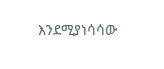እንደሚያነሳሳው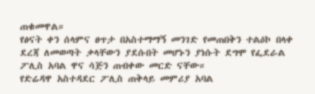ጠቁመዋል።
የፅናት ቀን ሰላምና ፀጥታ በአስተማማኝ መንገድ የመጠበቅን ተልዕኮ በላቀ ደረጃ ለመወጣት ቃላቸውን ያደሱበት መሆኑን ያነሱት ደግሞ የፌደራል ፖሊስ አባል ዋና ሳጅን ጠብቀው መርድ ናቸው።
የድሬዳዋ አስተዳደር ፖሊስ ጠቅላይ መምሪያ አባል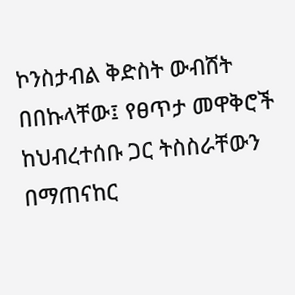ኮንስታብል ቅድስት ውብሸት በበኩላቸው፤ የፀጥታ መዋቅሮች ከህብረተሰቡ ጋር ትስስራቸውን በማጠናከር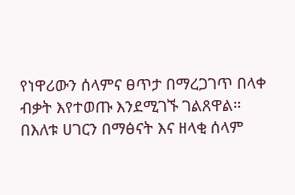የነዋሪውን ሰላምና ፀጥታ በማረጋገጥ በላቀ ብቃት እየተወጡ እንደሚገኙ ገልጸዋል።
በእለቱ ሀገርን በማፅናት እና ዘላቂ ሰላም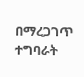በማረጋገጥ ተግባራት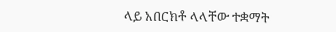ላይ አበርክቶ ላላቸው ተቋማት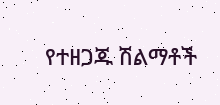የተዘጋጁ ሽልማቶች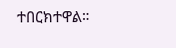ተበርክተዋል።